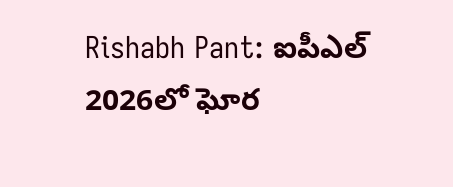Rishabh Pant: ఐపీఎల్ 2026లో ఘోర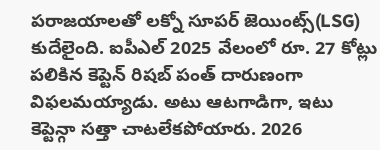పరాజయాలతో లక్నో సూపర్ జెయింట్స్(LSG) కుదేలైంది. ఐపీఎల్ 2025 వేలంలో రూ. 27 కోట్లు పలికిన కెప్టెన్ రిషబ్ పంత్ దారుణంగా విఫలమయ్యాడు. అటు ఆటగాడిగా, ఇటు కెప్టెన్గా సత్తా చాటలేకపోయారు. 2026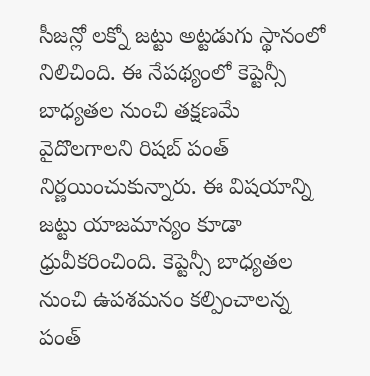సీజన్లో లక్నో జట్టు అట్టడుగు స్థానంలో నిలిచింది. ఈ నేపథ్యంలో కెప్టెన్సీ బాధ్యతల నుంచి తక్షణమే వైదొలగాలని రిషబ్ పంత్ నిర్ణయించుకున్నారు. ఈ విషయాన్ని జట్టు యాజమాన్యం కూడా ధ్రువీకరించింది. కెప్టెన్సీ బాధ్యతల నుంచి ఉపశమనం కల్పించాలన్న పంత్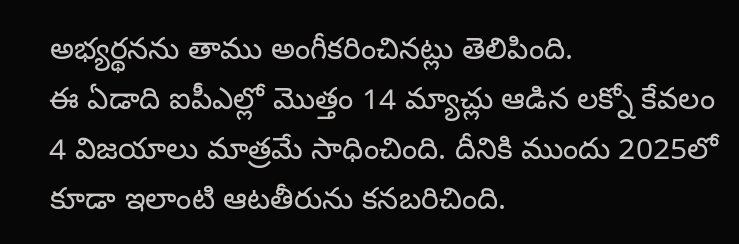అభ్యర్థనను తాము అంగీకరించినట్లు తెలిపింది.
ఈ ఏడాది ఐపీఎల్లో మొత్తం 14 మ్యాచ్లు ఆడిన లక్నో కేవలం 4 విజయాలు మాత్రమే సాధించింది. దీనికి ముందు 2025లో కూడా ఇలాంటి ఆటతీరును కనబరిచింది.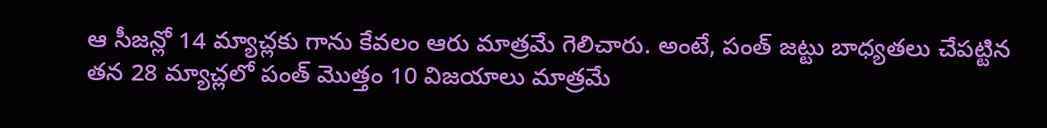ఆ సీజన్లో 14 మ్యాచ్లకు గాను కేవలం ఆరు మాత్రమే గెలిచారు. అంటే, పంత్ జట్టు బాధ్యతలు చేపట్టిన తన 28 మ్యాచ్లలో పంత్ మొత్తం 10 విజయాలు మాత్రమే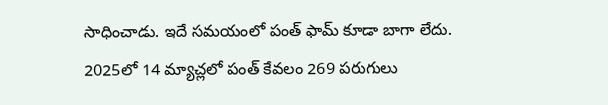సాధించాడు. ఇదే సమయంలో పంత్ ఫామ్ కూడా బాగా లేదు. 2025లో 14 మ్యాచ్లలో పంత్ కేవలం 269 పరుగులు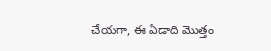చేయగా, ఈ ఏడాది మొత్తం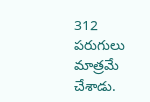312 పరుగులు మాత్రమే చేశాడు.